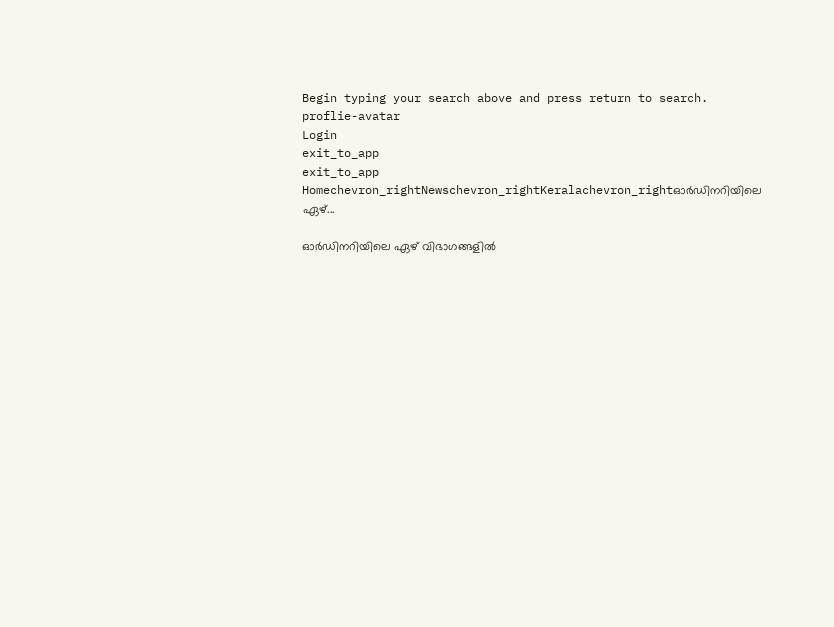Begin typing your search above and press return to search.
proflie-avatar
Login
exit_to_app
exit_to_app
Homechevron_rightNewschevron_rightKeralachevron_rightഓർഡിനറിയിലെ ഏഴ്...

ഓർഡിനറിയിലെ ഏഴ് വിഭാഗങ്ങളിൽ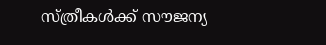സ്ത്രീകൾക്ക് സൗജന്യ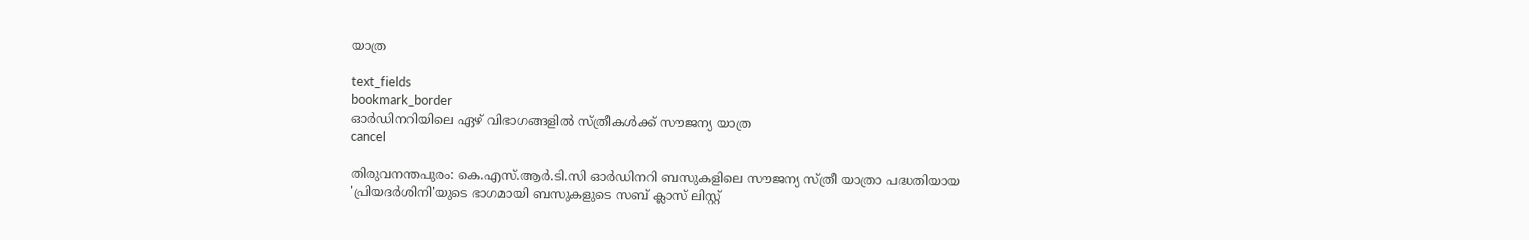യാത്ര

text_fields
bookmark_border
ഓർഡിനറിയിലെ ഏഴ് വിഭാഗങ്ങളിൽ സ്ത്രീകൾക്ക് സൗജന്യ യാത്ര
cancel

തിരുവനന്തപുരം: കെ.എസ്.ആർ.ടി.സി ഓർഡിനറി ബസുകളിലെ സൗജന്യ സ്ത്രീ യാത്രാ പദ്ധതിയായ 'പ്രിയദർശിനി'യുടെ ഭാഗമായി ബസുകളുടെ സബ് ക്ലാസ് ലിസ്റ്റ്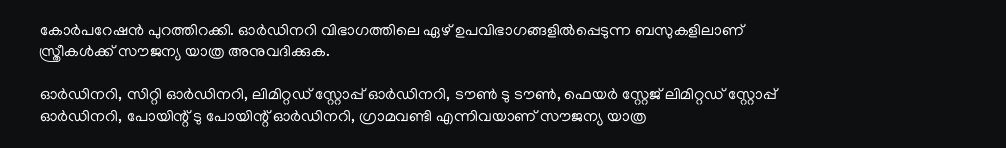കോർപറേഷൻ പുറത്തിറക്കി. ഓർഡിനറി വിഭാഗത്തിലെ ഏഴ് ഉപവിഭാഗങ്ങളിൽപ്പെടുന്ന ബസുകളിലാണ് സ്ത്രീകൾക്ക് സൗജന്യ യാത്ര അനുവദിക്കുക.

ഓർഡിനറി, സിറ്റി ഓർഡിനറി, ലിമിറ്റഡ് സ്റ്റോപ്പ് ഓർഡിനറി, ടൗൺ ടു ടൗൺ, ഫെയർ സ്റ്റേജ് ലിമിറ്റഡ് സ്റ്റോപ്പ് ഓർഡിനറി, പോയിന്റ് ടു പോയിന്റ് ഓർഡിനറി, ഗ്രാമവണ്ടി എന്നിവയാണ് സൗജന്യ യാത്ര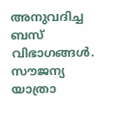അനുവദിച്ച ബസ് വിഭാഗങ്ങൾ. സൗജന്യ യാത്രാ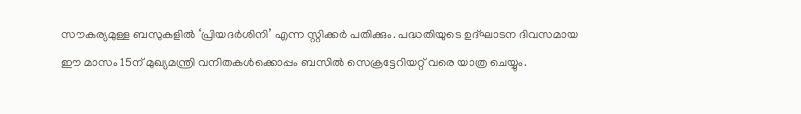സൗകര്യമുള്ള ബസുകളിൽ ‘പ്രിയദർശിനി’ എന്ന സ്റ്റിക്കർ പതിക്കും. പദ്ധതിയുടെ ഉദ്ഘാടന ദിവസമായ ഈ മാസം 15ന് മുഖ്യമന്ത്രി വനിതകൾക്കൊപ്പം ബസിൽ സെക്രട്ടേറിയറ്റ് വരെ യാത്ര ചെയ്യും.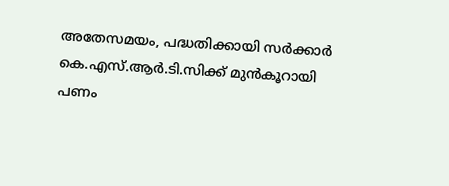അതേസമയം, പദ്ധതിക്കായി സർക്കാർ കെ.എസ്.ആർ.ടി.സിക്ക് മുൻകൂറായി പണം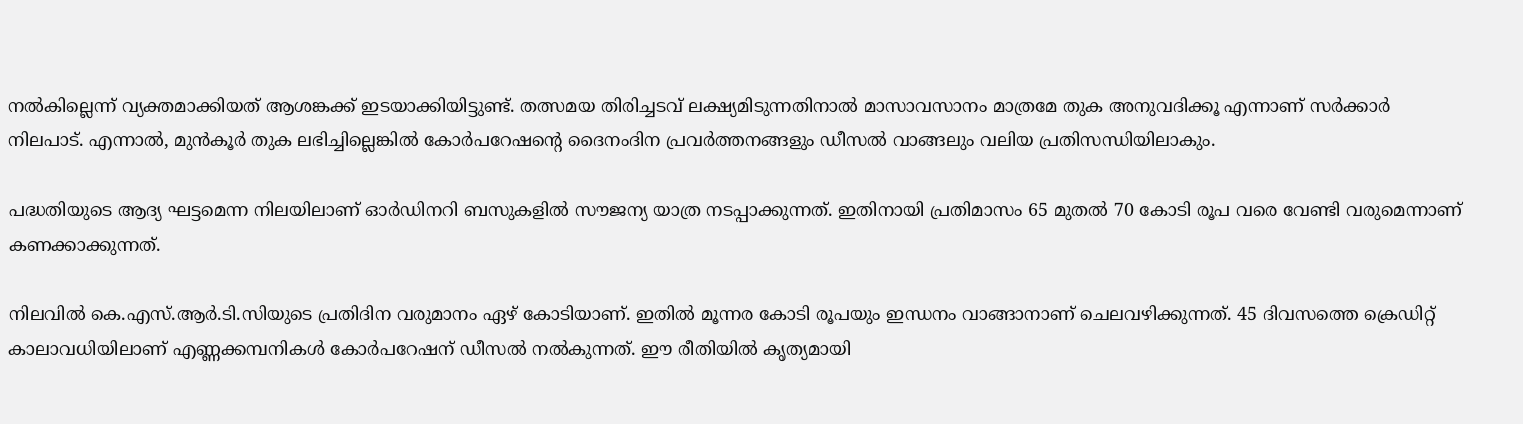നൽകില്ലെന്ന് വ്യക്തമാക്കിയത് ആശങ്കക്ക് ഇടയാക്കിയിട്ടുണ്ട്. തത്സമയ തിരിച്ചടവ് ലക്ഷ്യമിടുന്നതിനാൽ മാസാവസാനം മാത്രമേ തുക അനുവദിക്കൂ എന്നാണ് സർക്കാർ നിലപാട്. എന്നാൽ, മുൻകൂർ തുക ലഭിച്ചില്ലെങ്കിൽ കോർപറേഷന്റെ ദൈനംദിന പ്രവർത്തനങ്ങളും ഡീസൽ വാങ്ങലും വലിയ പ്രതിസന്ധിയിലാകും.

പദ്ധതിയുടെ ആദ്യ ഘട്ടമെന്ന നിലയിലാണ് ഓർഡിനറി ബസുകളിൽ സൗജന്യ യാത്ര നടപ്പാക്കുന്നത്. ഇതിനായി പ്രതിമാസം 65 മുതൽ 70 കോടി രൂപ വരെ വേണ്ടി വരുമെന്നാണ് കണക്കാക്കുന്നത്.

നിലവിൽ കെ.എസ്.ആർ.ടി.സിയുടെ പ്രതിദിന വരുമാനം ഏഴ് കോടിയാണ്. ഇതിൽ മൂന്നര കോടി രൂപയും ഇന്ധനം വാങ്ങാനാണ് ചെലവഴിക്കുന്നത്. 45 ദിവസത്തെ ക്രെഡിറ്റ് കാലാവധിയിലാണ് എണ്ണക്കമ്പനികൾ കോർപറേഷന് ഡീസൽ നൽകുന്നത്. ഈ രീതിയിൽ കൃത്യമായി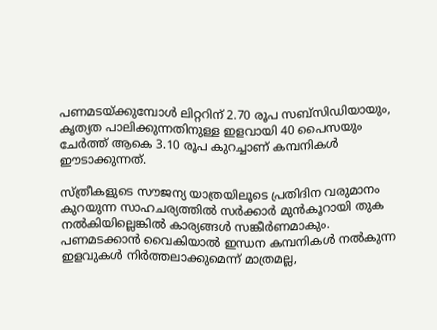പണമടയ്ക്കുമ്പോൾ ലിറ്ററിന് 2.70 രൂപ സബ്‌സിഡിയായും, കൃത്യത പാലിക്കുന്നതിനുള്ള ഇളവായി 40 പൈസയും ചേർത്ത് ആകെ 3.10 രൂപ കുറച്ചാണ് കമ്പനികൾ ഈടാക്കുന്നത്.

സ്ത്രീകളുടെ സൗജന്യ യാത്രയിലൂടെ പ്രതിദിന വരുമാനം കുറയുന്ന സാഹചര്യത്തിൽ സർക്കാർ മുൻകൂറായി തുക നൽകിയില്ലെങ്കിൽ കാര്യങ്ങൾ സങ്കീർണമാകും. പണമടക്കാൻ വൈകിയാൽ ഇന്ധന കമ്പനികൾ നൽകുന്ന ഇളവുകൾ നിർത്തലാക്കുമെന്ന് മാത്രമല്ല,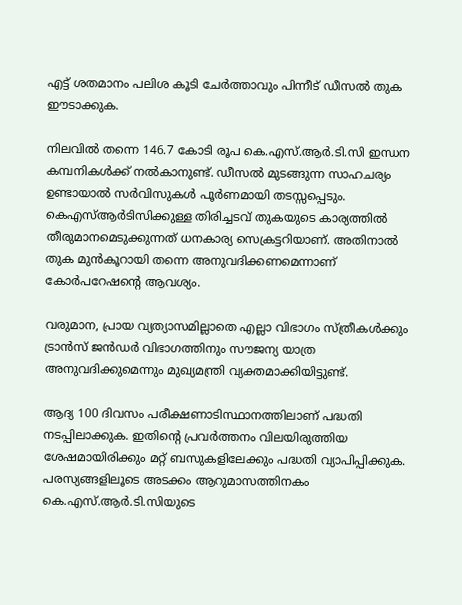എട്ട് ശതമാനം പലിശ കൂടി ചേർത്താവും പിന്നീട് ഡീസൽ തുക ഈടാക്കുക.

നിലവിൽ തന്നെ 146.7 കോടി രൂപ കെ.എസ്.ആർ.ടി.സി ഇന്ധന കമ്പനികൾക്ക് നൽകാനുണ്ട്. ഡീസൽ മുടങ്ങുന്ന സാഹചര്യം ഉണ്ടായാൽ സർവിസുകൾ പൂർണമായി തടസ്സപ്പെടും. കെഎസ്ആർടിസിക്കുള്ള തിരിച്ചടവ് തുകയുടെ കാര്യത്തിൽ തീരുമാനമെടുക്കുന്നത് ധനകാര്യ സെക്രട്ടറിയാണ്. അതിനാൽ തുക മുൻകൂറായി തന്നെ അനുവദിക്കണമെന്നാണ് കോർപറേഷന്റെ ആവശ്യം.

വരുമാന, പ്രായ വ്യത്യാസമില്ലാതെ എല്ലാ വിഭാഗം സ്ത്രീകൾക്കും ട്രാൻസ് ജൻഡർ വിഭാഗത്തിനും സൗജന്യ യാത്ര അനുവദിക്കുമെന്നും മുഖ്യമന്ത്രി വ്യക്തമാക്കിയിട്ടുണ്ട്.

ആദ്യ 100 ദിവസം പരീക്ഷണാടിസ്ഥാനത്തിലാണ് പദ്ധതി നടപ്പിലാക്കുക. ഇതിന്റെ പ്രവർത്തനം വിലയിരുത്തിയ ശേഷമായിരിക്കും മറ്റ് ബസുകളിലേക്കും പദ്ധതി വ്യാപിപ്പിക്കുക. പരസ്യങ്ങളിലൂടെ അടക്കം ആറുമാസത്തിനകം കെ.എസ്.ആർ.ടി.സിയുടെ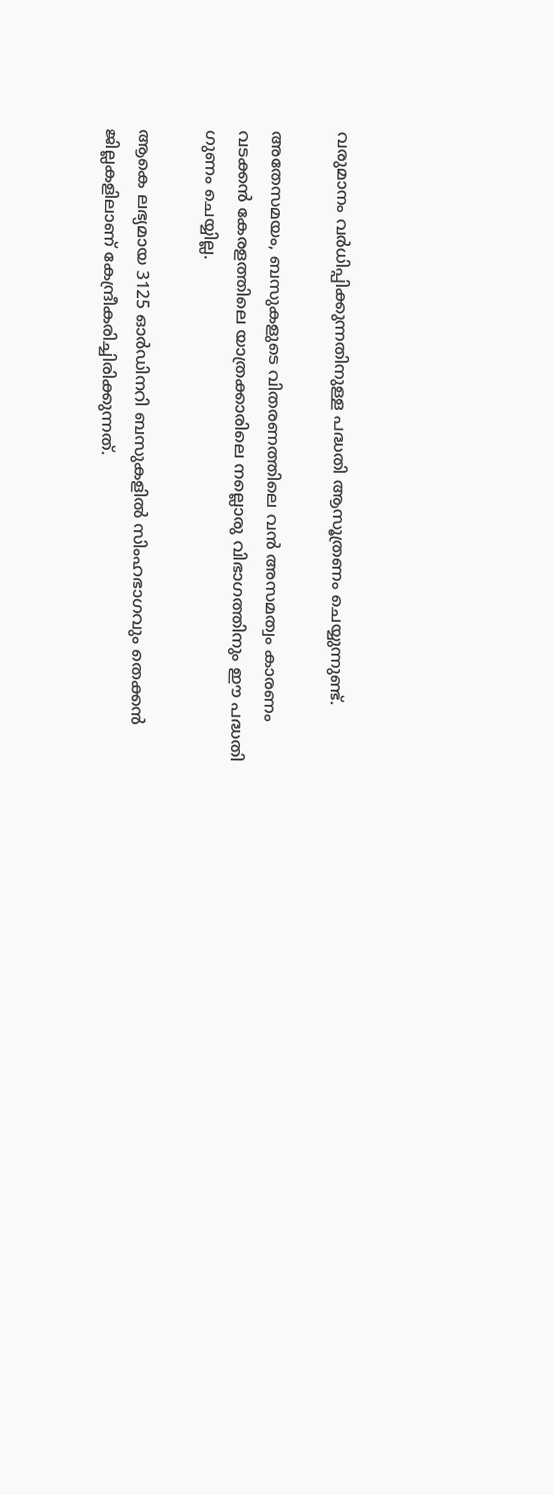വരുമാനം വർധിപ്പിക്കുന്നതിനുള്ള പദ്ധതി ആസൂത്രണം ചെയ്യുന്നുണ്ട്.

അതേസമയം, ബസുകളുടെ വിതരണത്തിലെ വൻ അസമത്വം കാരണം വടക്കൻ കേരളത്തിലെ യാത്രക്കാരിലെ നല്ലൊരു വിഭാഗത്തിനും ഈ പദ്ധതി ഗുണം ചെയ്യില്ല.

ആകെ ലഭ്യമായ 3125 ഓർഡിനറി ബസുകളിൽ സിംഹഭാഗവും തെക്കൻ ജില്ലകളിലാണ് കേന്ദ്രീകരിച്ചിരിക്കുന്നത്.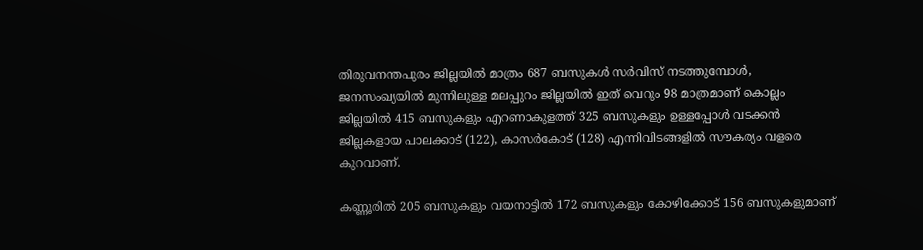തിരുവനന്തപുരം ജില്ലയിൽ മാത്രം 687 ബസുകൾ സർവിസ് നടത്തുമ്പോൾ, ജനസംഖ്യയിൽ മുന്നിലുള്ള മലപ്പുറം ജില്ലയിൽ ഇത് വെറും 98 മാത്രമാണ് കൊല്ലം ജില്ലയിൽ 415 ബസുകളും എറണാകുളത്ത് 325 ബസുകളും ഉള്ളപ്പോൾ വടക്കൻ ജില്ലകളായ പാലക്കാട് (122), കാസർകോട് (128) എന്നിവിടങ്ങളിൽ സൗകര്യം വളരെ കുറവാണ്.

കണ്ണൂരിൽ 205 ബസുകളും വയനാട്ടിൽ 172 ബസുകളും കോഴിക്കോട് 156 ബസുകളുമാണ്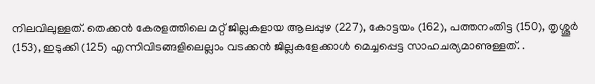നിലവിലുള്ളത്. തെക്കൻ കേരളത്തിലെ മറ്റ് ജില്ലകളായ ആലപ്പുഴ (227), കോട്ടയം (162), പത്തനംതിട്ട (150), തൃശ്ശൂർ (153), ഇടുക്കി (125) എന്നിവിടങ്ങളിലെല്ലാം വടക്കൻ ജില്ലകളേക്കാൾ മെച്ചപ്പെട്ട സാഹചര്യമാണുള്ളത്. .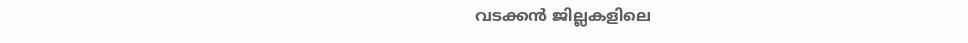വടക്കൻ ജില്ലകളിലെ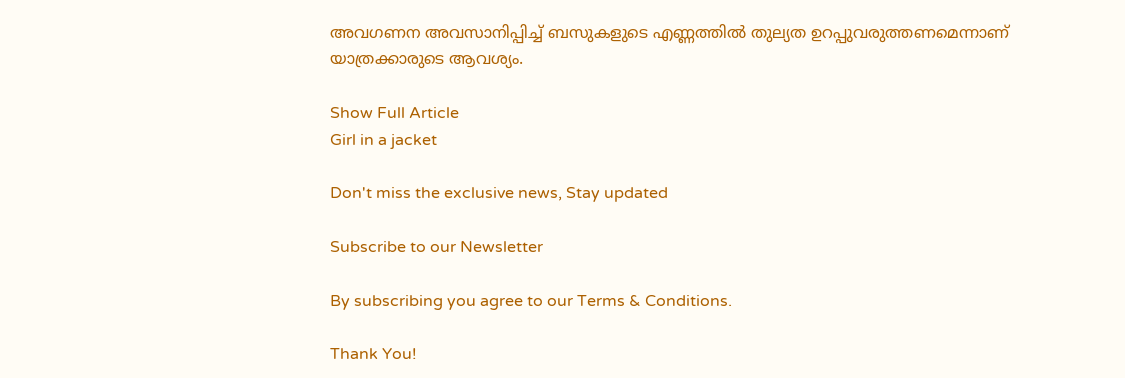അവഗണന അവസാനിപ്പിച്ച് ബസുകളുടെ എണ്ണത്തിൽ തുല്യത ഉറപ്പുവരുത്തണമെന്നാണ് യാത്രക്കാരുടെ ആവശ്യം.

Show Full Article
Girl in a jacket

Don't miss the exclusive news, Stay updated

Subscribe to our Newsletter

By subscribing you agree to our Terms & Conditions.

Thank You!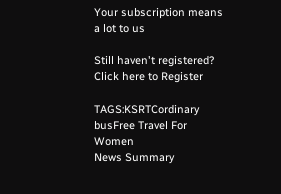Your subscription means a lot to us

Still haven't registered? Click here to Register

TAGS:KSRTCordinary busFree Travel For Women
News Summary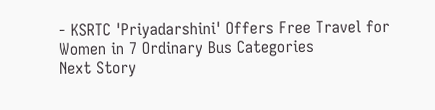- KSRTC 'Priyadarshini' Offers Free Travel for Women in 7 Ordinary Bus Categories
Next Story